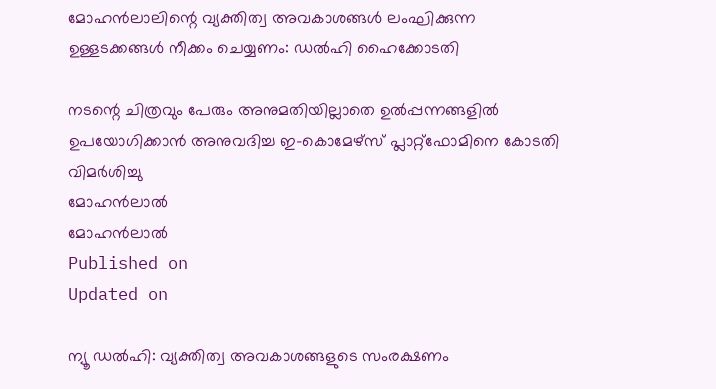മോഹൻലാലിന്റെ വ്യക്തിത്വ അവകാശങ്ങൾ ലംഘിക്കുന്ന ഉള്ളടക്കങ്ങൾ നീക്കം ചെയ്യണം: ഡല്‍ഹി ഹൈക്കോടതി

നടന്റെ ചിത്രവും പേരും അനുമതിയില്ലാതെ ഉൽപ്പന്നങ്ങളിൽ ഉപയോഗിക്കാൻ അനുവദിച്ച ഇ-കൊമേഴ്‌സ് പ്ലാറ്റ്‌ഫോമിനെ കോടതി വിമർശിച്ചു
മോഹൻലാൽ
മോഹൻലാൽ
Published on
Updated on

ന്യൂ ഡൽഹി: വ്യക്തിത്വ അവകാശങ്ങളുടെ സംരക്ഷണം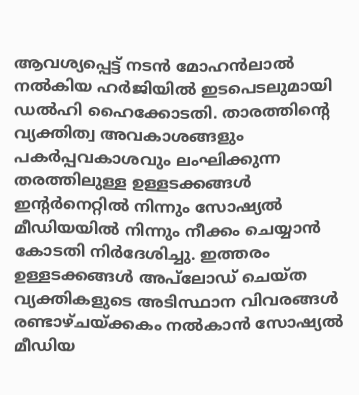ആവശ്യപ്പെട്ട് നടൻ മോഹന്‍ലാല്‍ നൽകിയ ഹർജിയിൽ ഇടപെടലുമായി ഡൽഹി ഹൈക്കോടതി. താരത്തിന്റെ വ്യക്തിത്വ അവകാശങ്ങളും പകർപ്പവകാശവും ലംഘിക്കുന്ന തരത്തിലുള്ള ഉള്ളടക്കങ്ങൾ ഇന്റർനെറ്റിൽ നിന്നും സോഷ്യൽ മീഡിയയിൽ നിന്നും നീക്കം ചെയ്യാൻ കോടതി നിർദേശിച്ചു. ഇത്തരം ഉള്ളടക്കങ്ങൾ അപ്‌ലോഡ് ചെയ്ത വ്യക്തികളുടെ അടിസ്ഥാന വിവരങ്ങൾ രണ്ടാഴ്ചയ്ക്കകം നൽകാൻ സോഷ്യൽ മീഡിയ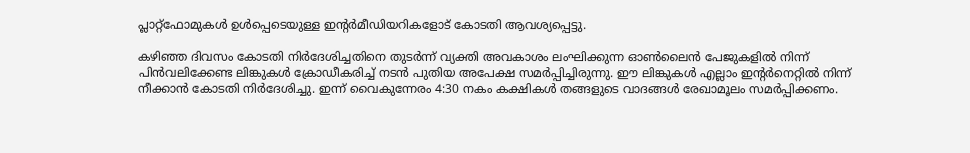പ്ലാറ്റ്‌ഫോമുകൾ ഉൾപ്പെടെയുള്ള ഇന്റർമീഡിയറികളോട് കോടതി ആവശ്യപ്പെട്ടു.

കഴിഞ്ഞ ദിവസം കോടതി നിർദേശിച്ചതിനെ തുടർന്ന് വ്യക്തി അവകാശം ലംഘിക്കുന്ന ഓണ്‍ലൈന്‍ പേജുകളിൽ നിന്ന് പിന്‍വലിക്കേണ്ട ലിങ്കുകള്‍ ക്രോഡീകരിച്ച് നടൻ പുതിയ അപേക്ഷ സമർപ്പിച്ചിരുന്നു. ഈ ലിങ്കുകൾ എല്ലാം ഇന്റർനെറ്റിൽ നിന്ന് നീക്കാൻ കോടതി നിർദേശിച്ചു. ഇന്ന് വൈകുന്നേരം 4:30 നകം കക്ഷികൾ തങ്ങളുടെ വാദങ്ങൾ രേഖാമൂലം സമർപ്പിക്കണം.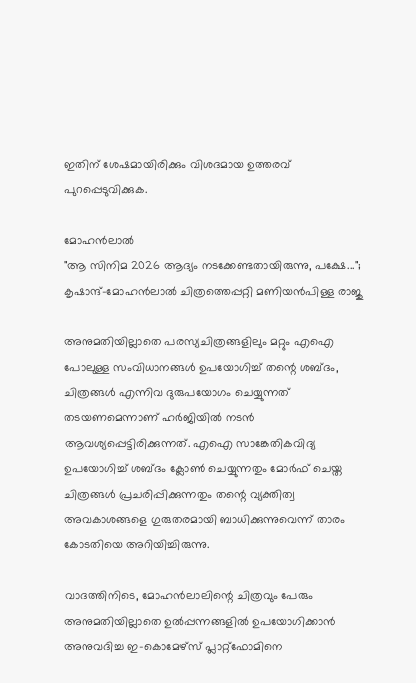ഇതിന് ശേഷമായിരിക്കും വിശദമായ ഉത്തരവ് പുറപ്പെടുവിക്കുക.

മോഹൻലാൽ
"ആ സിനിമ 2026 ആദ്യം നടക്കേണ്ടതായിരുന്നു, പക്ഷേ..."; കൃഷാന്ദ്-മോഹൻലാൽ ചിത്രത്തെപ്പറ്റി മണിയൻപിള്ള രാജു

അനുമതിയില്ലാതെ പരസ്യചിത്രങ്ങളിലും മറ്റും എഐ പോലുള്ള സംവിധാനങ്ങള്‍ ഉപയോഗിച്ച് തന്റെ ശബ്ദം, ചിത്രങ്ങള്‍ എന്നിവ ദുരുപയോഗം ചെയ്യുന്നത് തടയണമെന്നാണ് ഹർജിയിൽ നടൻ ആവശ്യപ്പെട്ടിരിക്കുന്നത്. എഐ സാങ്കേതികവിദ്യ ഉപയോഗിച്ച് ശബ്ദം ക്ലോൺ ചെയ്യുന്നതും മോർഫ് ചെയ്ത ചിത്രങ്ങൾ പ്രചരിപ്പിക്കുന്നതും തന്റെ വ്യക്തിത്വ അവകാശങ്ങളെ ഗുരുതരമായി ബാധിക്കുന്നുവെന്ന് താരം കോടതിയെ അറിയിച്ചിരുന്നു.

വാദത്തിനിടെ, മോഹൻലാലിന്റെ ചിത്രവും പേരും അനുമതിയില്ലാതെ ഉൽപ്പന്നങ്ങളിൽ ഉപയോഗിക്കാൻ അനുവദിച്ച ഇ-കൊമേഴ്‌സ് പ്ലാറ്റ്‌ഫോമിനെ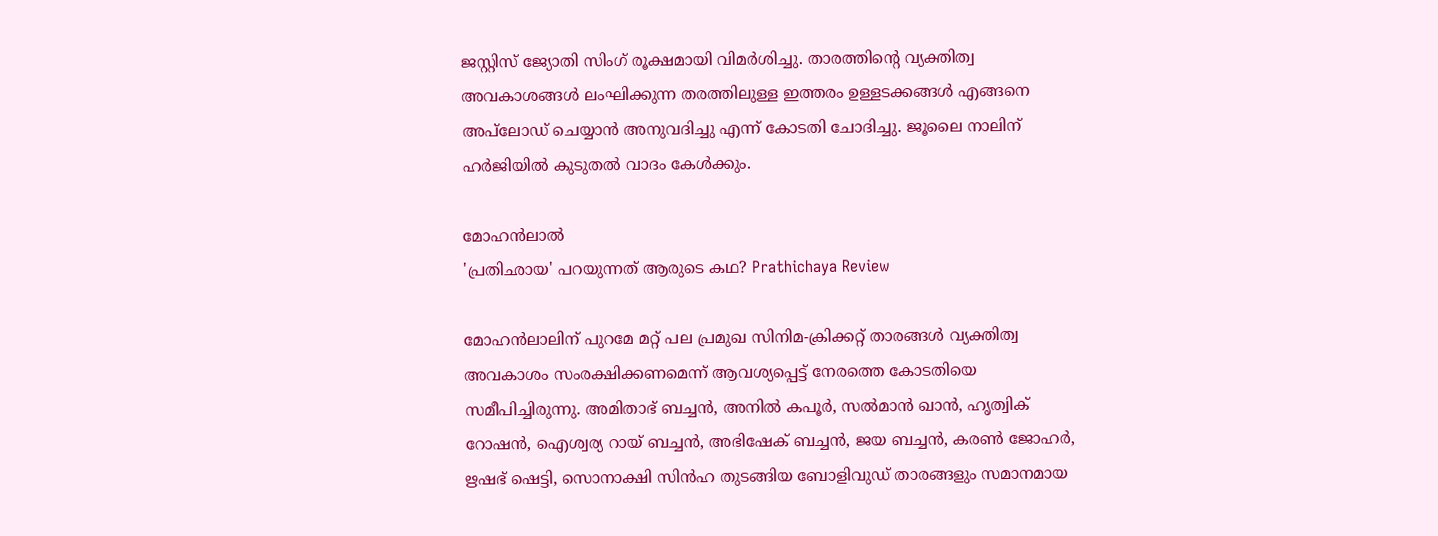ജസ്റ്റിസ് ജ്യോതി സിംഗ് രൂക്ഷമായി വിമർശിച്ചു. താരത്തിന്റെ വ്യക്തിത്വ അവകാശങ്ങൾ ലംഘിക്കുന്ന തരത്തിലുള്ള ഇത്തരം ഉള്ളടക്കങ്ങൾ എങ്ങനെ അപ്‌ലോഡ് ചെയ്യാൻ അനുവദിച്ചു എന്ന് കോടതി ചോദിച്ചു. ജൂലൈ നാലിന് ഹർജിയിൽ കുടുതൽ വാദം കേൾക്കും.

മോഹൻലാൽ
'പ്രതിഛായ' പറയുന്നത് ആരുടെ കഥ? Prathichaya Review

മോഹൻലാലിന് പുറമേ മറ്റ് പല പ്രമുഖ സിനിമ-ക്രിക്കറ്റ് താരങ്ങൾ വ്യക്തിത്വ അവകാശം സംരക്ഷിക്കണമെന്ന് ആവശ്യപ്പെട്ട് നേരത്തെ കോടതിയെ സമീപിച്ചിരുന്നു. അമിതാഭ് ബച്ചൻ, അനിൽ കപൂർ, സൽമാൻ ഖാൻ, ഹൃത്വിക് റോഷൻ, ഐശ്വര്യ റായ് ബച്ചൻ, അഭിഷേക് ബച്ചൻ, ജയ ബച്ചൻ, കരൺ ജോഹർ, ഋഷഭ് ഷെട്ടി, സൊനാക്ഷി സിൻഹ തുടങ്ങിയ ബോളിവുഡ് താരങ്ങളും സമാനമായ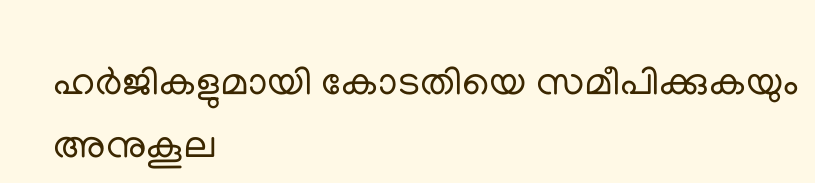ഹർജികളുമായി കോടതിയെ സമീപിക്കുകയും അനുകൂല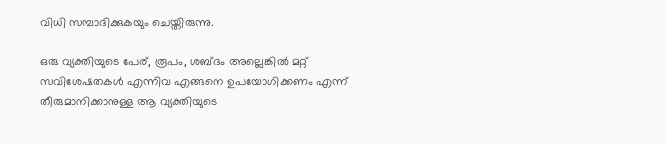വിധി സമ്പാദിക്കുകയും ചെയ്തിരുന്നു.

ഒരു വ്യക്തിയുടെ പേര്, രൂപം, ശബ്ദം അല്ലെങ്കിൽ മറ്റ് സവിശേഷതകൾ എന്നിവ എങ്ങനെ ഉപയോഗിക്കണം എന്ന് തീരുമാനിക്കാനുള്ള ആ വ്യക്തിയുടെ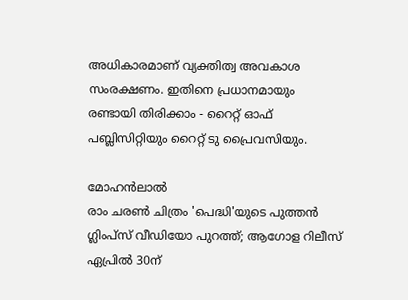അധികാരമാണ് വ്യക്തിത്വ അവകാശ സംരക്ഷണം. ഇതിനെ പ്രധാനമായും രണ്ടായി തിരിക്കാം - റൈറ്റ് ഓഫ് പബ്ലിസിറ്റിയും റൈറ്റ് ടു പ്രൈവസിയും.

മോഹൻലാൽ
രാം ചരൺ ചിത്രം 'പെദ്ധി'യുടെ പുത്തൻ ഗ്ലിംപ്സ് വീഡിയോ പുറത്ത്; ആഗോള റിലീസ് ഏപ്രിൽ 30ന്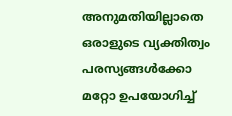അനുമതിയില്ലാതെ ഒരാളുടെ വ്യക്തിത്വം പരസ്യങ്ങൾക്കോ മറ്റോ ഉപയോഗിച്ച്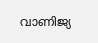വാണിജ്യ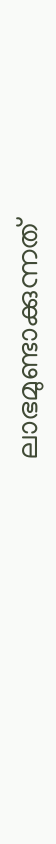ലാഭമുണ്ടാക്കുന്നത്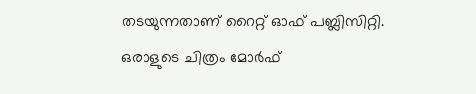തടയുന്നതാണ് റൈറ്റ് ഓഫ് പബ്ലിസിറ്റി. ഒരാളുടെ ചിത്രം മോർഫ്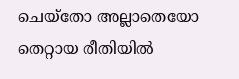ചെയ്തോ അല്ലാതെയോ തെറ്റായ രീതിയിൽ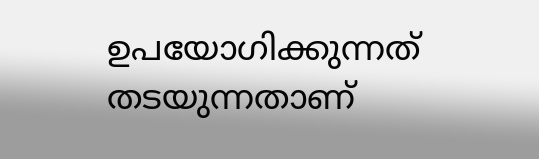ഉപയോഗിക്കുന്നത് തടയുന്നതാണ്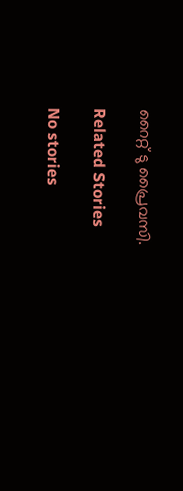റൈറ്റ് ടു പ്രൈവസി.

Related Stories

No stories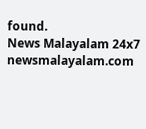found.
News Malayalam 24x7
newsmalayalam.com